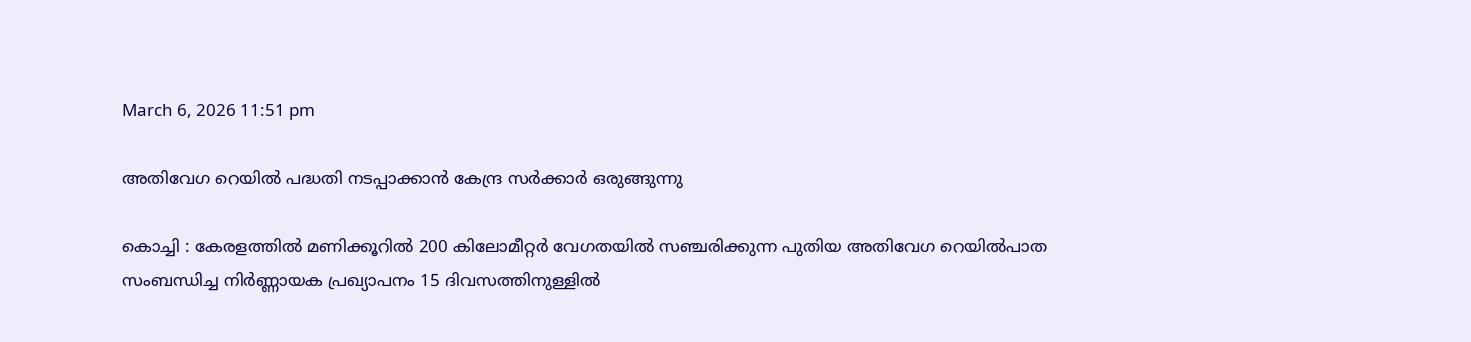March 6, 2026 11:51 pm

അതിവേഗ റെയിൽ പദ്ധതി നടപ്പാക്കാൻ കേന്ദ്ര സർക്കാർ ഒരുങ്ങുന്നു

കൊച്ചി : കേരളത്തിൽ മണിക്കൂറിൽ 200 കിലോമീറ്റർ വേഗതയിൽ സഞ്ചരിക്കുന്ന പുതിയ അതിവേഗ റെയിൽപാത സംബന്ധിച്ച നിർണ്ണായക പ്രഖ്യാപനം 15 ദിവസത്തിനുള്ളിൽ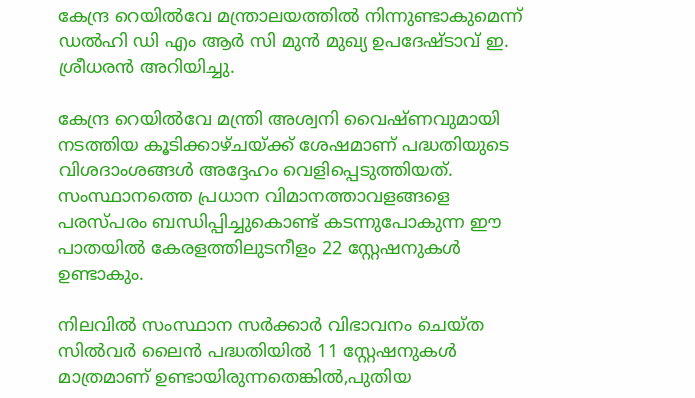കേന്ദ്ര റെയിൽവേ മന്ത്രാലയത്തിൽ നിന്നുണ്ടാകുമെന്ന് ഡൽഹി ഡി എം ആർ സി മുൻ മുഖ്യ ഉപദേഷ്ടാവ് ഇ. ശ്രീധരൻ അറിയിച്ചു.

കേന്ദ്ര റെയിൽവേ മന്ത്രി അശ്വനി വൈഷ്ണവുമായി നടത്തിയ കൂടിക്കാഴ്ചയ്ക്ക് ശേഷമാണ് പദ്ധതിയുടെ വിശദാംശങ്ങൾ അദ്ദേഹം വെളിപ്പെടുത്തിയത്. സംസ്ഥാനത്തെ പ്രധാന വിമാനത്താവളങ്ങളെ പരസ്പരം ബന്ധിപ്പിച്ചുകൊണ്ട് കടന്നുപോകുന്ന ഈ പാതയിൽ കേരളത്തിലുടനീളം 22 സ്റ്റേഷനുകൾ ഉണ്ടാകും.

നിലവിൽ സംസ്ഥാന സർക്കാർ വിഭാവനം ചെയ്ത സിൽവർ ലൈൻ പദ്ധതിയിൽ 11 സ്റ്റേഷനുകൾ മാത്രമാണ് ഉണ്ടായിരുന്നതെങ്കിൽ,പുതിയ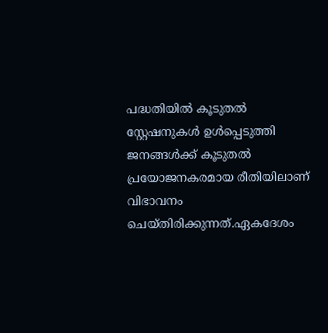പദ്ധതിയിൽ കൂടുതൽ സ്റ്റേഷനുകൾ ഉൾപ്പെടുത്തി ജനങ്ങൾക്ക് കൂടുതൽ പ്രയോജനകരമായ രീതിയിലാണ് വിഭാവനം ചെയ്തിരിക്കുന്നത്.ഏകദേശം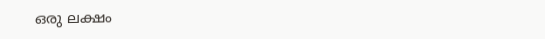ഒരു ലക്ഷം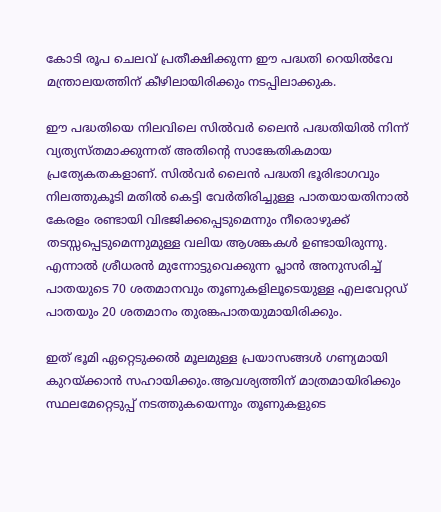കോടി രൂപ ചെലവ് പ്രതീക്ഷിക്കുന്ന ഈ പദ്ധതി റെയിൽവേ മന്ത്രാലയത്തിന് കീഴിലായിരിക്കും നടപ്പിലാക്കുക.

ഈ പദ്ധതിയെ നിലവിലെ സിൽവർ ലൈൻ പദ്ധതിയിൽ നിന്ന് വ്യത്യസ്തമാക്കുന്നത് അതിന്‍റെ സാങ്കേതികമായ പ്രത്യേകതകളാണ്. സിൽവർ ലൈൻ പദ്ധതി ഭൂരിഭാഗവും നിലത്തുകൂടി മതിൽ കെട്ടി വേർതിരിച്ചുള്ള പാതയായതിനാൽ കേരളം രണ്ടായി വിഭജിക്കപ്പെടുമെന്നും നീരൊഴുക്ക് തടസ്സപ്പെടുമെന്നുമുള്ള വലിയ ആശങ്കകൾ ഉണ്ടായിരുന്നു. എന്നാൽ ശ്രീധരൻ മുന്നോട്ടുവെക്കുന്ന പ്ലാൻ അനുസരിച്ച് പാതയുടെ 70 ശതമാനവും തൂണുകളിലൂടെയുള്ള എലവേറ്റഡ് പാതയും 20 ശതമാനം തുരങ്കപാതയുമായിരിക്കും.

ഇത് ഭൂമി ഏറ്റെടുക്കൽ മൂലമുള്ള പ്രയാസങ്ങൾ ഗണ്യമായി കുറയ്ക്കാൻ സഹായിക്കും.ആവശ്യത്തിന് മാത്രമായിരിക്കും സ്ഥലമേറ്റെടുപ്പ് നടത്തുകയെന്നും തൂണുകളുടെ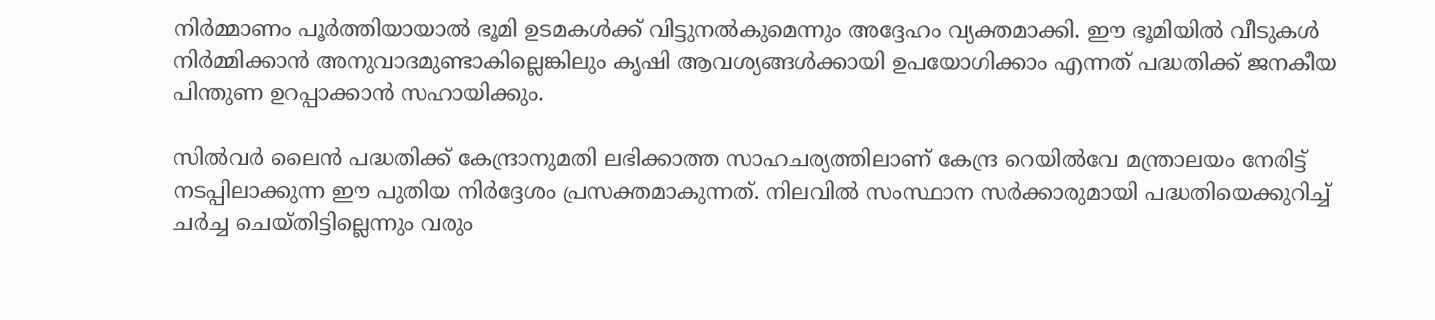നിർമ്മാണം പൂർത്തിയായാൽ ഭൂമി ഉടമകൾക്ക് വിട്ടുനൽകുമെന്നും അദ്ദേഹം വ്യക്തമാക്കി. ഈ ഭൂമിയിൽ വീടുകൾ നിർമ്മിക്കാൻ അനുവാദമുണ്ടാകില്ലെങ്കിലും കൃഷി ആവശ്യങ്ങൾക്കായി ഉപയോഗിക്കാം എന്നത് പദ്ധതിക്ക് ജനകീയ പിന്തുണ ഉറപ്പാക്കാൻ സഹായിക്കും.

സിൽവർ ലൈൻ പദ്ധതിക്ക് കേന്ദ്രാനുമതി ലഭിക്കാത്ത സാഹചര്യത്തിലാണ് കേന്ദ്ര റെയിൽവേ മന്ത്രാലയം നേരിട്ട് നടപ്പിലാക്കുന്ന ഈ പുതിയ നിർദ്ദേശം പ്രസക്തമാകുന്നത്. നിലവിൽ സംസ്ഥാന സർക്കാരുമായി പദ്ധതിയെക്കുറിച്ച് ചർച്ച ചെയ്തിട്ടില്ലെന്നും വരും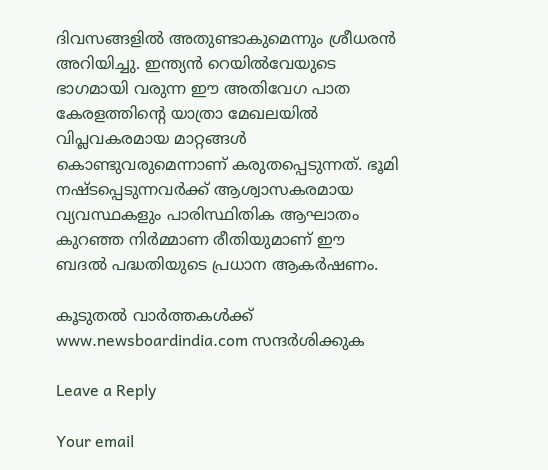ദിവസങ്ങളിൽ അതുണ്ടാകുമെന്നും ശ്രീധരൻ അറിയിച്ചു. ഇന്ത്യൻ റെയിൽവേയുടെ ഭാഗമായി വരുന്ന ഈ അതിവേഗ പാത കേരളത്തിന്‍റെ യാത്രാ മേഖലയിൽ വിപ്ലവകരമായ മാറ്റങ്ങൾ കൊണ്ടുവരുമെന്നാണ് കരുതപ്പെടുന്നത്. ഭൂമി നഷ്ടപ്പെടുന്നവർക്ക് ആശ്വാസകരമായ വ്യവസ്ഥകളും പാരിസ്ഥിതിക ആഘാതം കുറഞ്ഞ നിർമ്മാണ രീതിയുമാണ് ഈ ബദൽ പദ്ധതിയുടെ പ്രധാന ആകർഷണം.

കൂടുതൽ വാർത്തകൾക്ക് www.newsboardindia.com സന്ദർശിക്കുക

Leave a Reply

Your email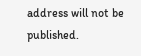address will not be published.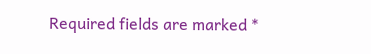Required fields are marked *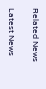Related News

Latest News